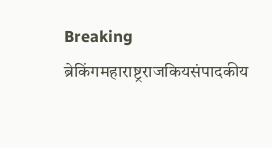Breaking
ब्रेकिंगमहाराष्ट्रराजकियसंपादकीय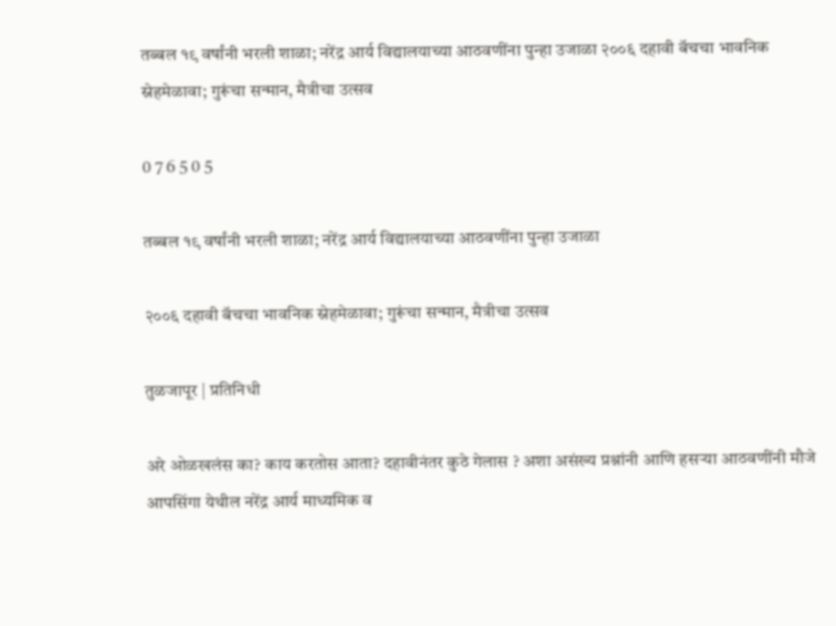तब्बल १९ वर्षांनी भरली शाळा; नरेंद्र आर्य विद्यालयाच्या आठवणींना पुन्हा उजाळा २००६ दहावी बॅचचा भावनिक स्नेहमेळावा; गुरूंचा सन्मान, मैत्रीचा उत्सव

0 7 6 5 0 5

तब्बल १९ वर्षांनी भरली शाळा; नरेंद्र आर्य विद्यालयाच्या आठवणींना पुन्हा उजाळा

२००६ दहावी बॅचचा भावनिक स्नेहमेळावा; गुरूंचा सन्मान, मैत्रीचा उत्सव

तुळजापूर | प्रतिनिधी

अरे ओळखलंस का? काय करतोस आता? दहावीनंतर कुठे गेलास ? अशा असंख्य प्रश्नांनी आणि हसऱ्या आठवणींनी मौजे आपसिंगा येथील नरेंद्र आर्य माध्यमिक व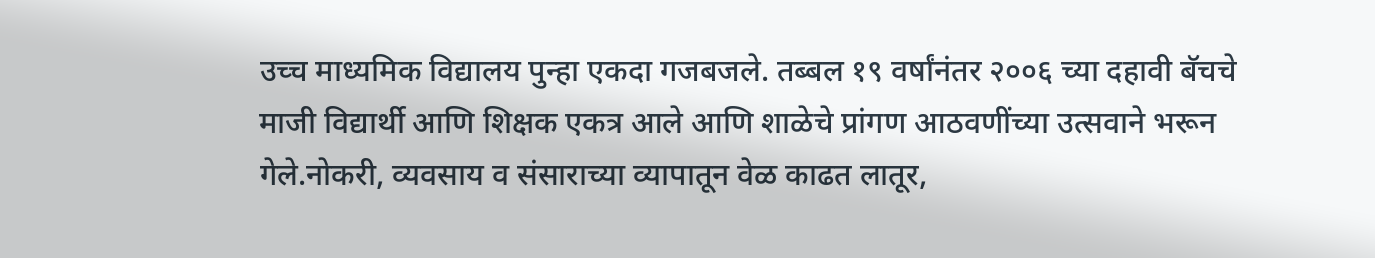उच्च माध्यमिक विद्यालय पुन्हा एकदा गजबजले. तब्बल १९ वर्षांनंतर २००६ च्या दहावी बॅचचे माजी विद्यार्थी आणि शिक्षक एकत्र आले आणि शाळेचे प्रांगण आठवणींच्या उत्सवाने भरून गेले.नोकरी, व्यवसाय व संसाराच्या व्यापातून वेळ काढत लातूर,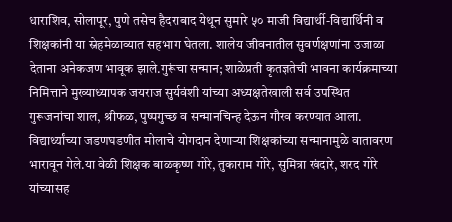धाराशिव, सोलापूर, पुणे तसेच हैदराबाद येथून सुमारे ५० माजी विद्यार्थी-विद्यार्थिनी व शिक्षकांनी या स्नेहमेळाव्यात सहभाग घेतला. शालेय जीवनातील सुवर्णक्षणांना उजाळा देताना अनेकजण भावूक झाले.गुरूंचा सन्मान; शाळेप्रती कृतज्ञतेची भावना कार्यक्रमाच्या निमित्ताने मुख्याध्यापक जयराज सुर्यवंशी यांच्या अध्यक्षतेखाली सर्व उपस्थित गुरूजनांचा शाल, श्रीफळ, पुष्पगुच्छ व सन्मानचिन्ह देऊन गौरव करण्यात आला. विद्यार्थ्यांच्या जडणघडणीत मोलाचे योगदान देणाऱ्या शिक्षकांच्या सन्मानामुळे वातावरण भारावून गेले.या वेळी शिक्षक बाळकृष्ण गोरे, तुकाराम गोरे, सुमित्रा खंदारे, शरद गोरे यांच्यासह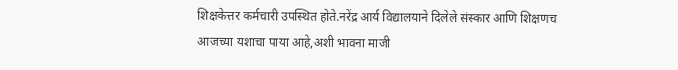शिक्षकेत्तर कर्मचारी उपस्थित होते.नरेंद्र आर्य विद्यालयाने दिलेले संस्कार आणि शिक्षणच आजच्या यशाचा पाया आहे,अशी भावना माजी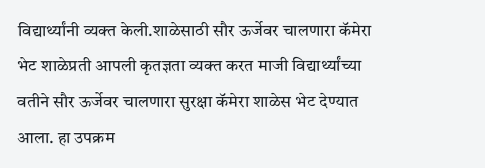विद्यार्थ्यांनी व्यक्त केली.शाळेसाठी सौर ऊर्जेवर चालणारा कॅमेरा भेट शाळेप्रती आपली कृतज्ञता व्यक्त करत माजी विद्यार्थ्यांच्या वतीने सौर ऊर्जेवर चालणारा सुरक्षा कॅमेरा शाळेस भेट देण्यात आला. हा उपक्रम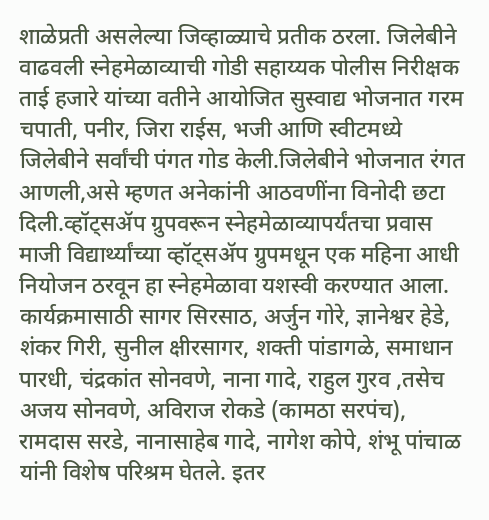शाळेप्रती असलेल्या जिव्हाळ्याचे प्रतीक ठरला. जिलेबीने वाढवली स्नेहमेळाव्याची गोडी सहाय्यक पोलीस निरीक्षक ताई हजारे यांच्या वतीने आयोजित सुस्वाद्य भोजनात गरम चपाती, पनीर, जिरा राईस, भजी आणि स्वीटमध्ये जिलेबीने सर्वांची पंगत गोड केली.जिलेबीने भोजनात रंगत आणली,असे म्हणत अनेकांनी आठवणींना विनोदी छटा दिली.व्हॉट्सॲप ग्रुपवरून स्नेहमेळाव्यापर्यंतचा प्रवास माजी विद्यार्थ्यांच्या व्हॉट्सॲप ग्रुपमधून एक महिना आधी नियोजन ठरवून हा स्नेहमेळावा यशस्वी करण्यात आला.
कार्यक्रमासाठी सागर सिरसाठ, अर्जुन गोरे, ज्ञानेश्वर हेडे, शंकर गिरी, सुनील क्षीरसागर, शक्ती पांडागळे, समाधान पारधी, चंद्रकांत सोनवणे, नाना गादे, राहुल गुरव ,तसेच अजय सोनवणे, अविराज रोकडे (कामठा सरपंच), रामदास सरडे, नानासाहेब गादे, नागेश कोपे, शंभू पांचाळ यांनी विशेष परिश्रम घेतले. इतर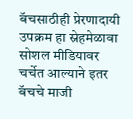बॅचसाठीही प्रेरणादायी उपक्रम हा स्नेहमेळावा सोशल मीडियावर चर्चेत आल्याने इतर बॅचचे माजी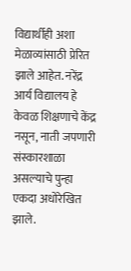विद्यार्थीही अशा मेळाव्यांसाठी प्रेरित झाले आहेत. नरेंद्र आर्य विद्यालय हे केवळ शिक्षणाचे केंद्र नसून, नाती जपणारी संस्कारशाळा असल्याचे पुन्हा एकदा अधोरेखित झाले.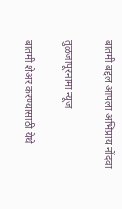बातमी बद्दल आपला अभिप्राय नोंदवा

तुळजापूरनामा न्यूज

बातमी शेअर करण्यासाठी येथे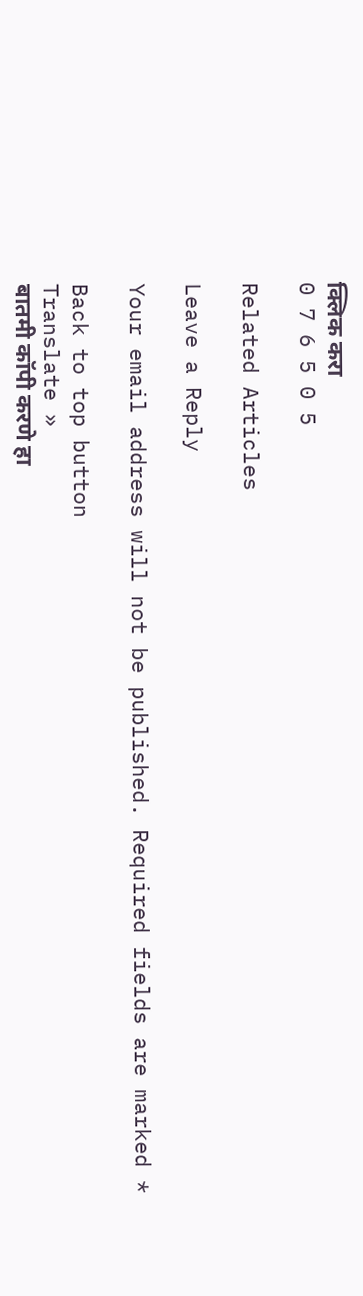क्लिक करा
0 7 6 5 0 5

Related Articles

Leave a Reply

Your email address will not be published. Required fields are marked *

Back to top button
Translate »
बातमी कॉपी करणे हा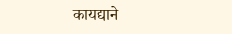कायद्याने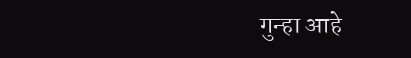गुन्हा आहे